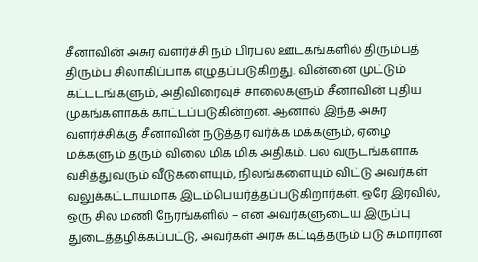சீனாவின் அசுர வளர்ச்சி நம் பிரபல ஊடகங்களில் திரும்பத் திரும்ப சிலாகிப்பாக எழுதப்படுகிறது. வின்னை முட்டும் கட்டடங்களும், அதிவிரைவுச் சாலைகளும் சீனாவின் புதிய முகங்களாகக் காட்டப்படுகின்றன. ஆனால் இந்த அசுர வளர்ச்சிக்கு சீனாவின் நடுத்தர வர்க்க மக்களும், ஏழை மக்களும் தரும் விலை மிக மிக அதிகம். பல வருடங்களாக வசித்துவரும் வீடுகளையும், நிலங்களையும் விட்டு அவர்கள் வலுக்கட்டாயமாக இடம்பெயர்த்தப்படுகிறார்கள். ஒரே இரவில், ஒரு சில மணி நேரங்களில் – என அவர்களுடைய இருப்பு துடைத்தழிக்கப்பட்டு, அவர்கள் அரசு கட்டித்தரும் படு சுமாரான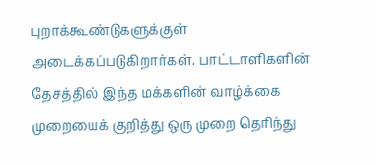புறாக்கூண்டுகளுக்குள் அடைக்கப்படுகிறார்கள். பாட்டாளிகளின் தேசத்தில் இந்த மக்களின் வாழ்க்கை முறையைக் குறித்து ஒரு முறை தெரிந்து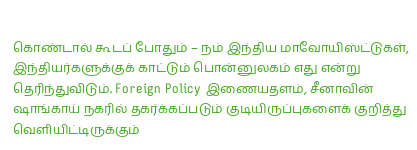கொண்டால் கூடப் போதும் – நம் இந்திய மாவோயிஸ்ட்டுகள், இந்தியர்களுக்குக் காட்டும் பொன்னுலகம் எது என்று தெரிந்துவிடும். Foreign Policy இணையதளம், சீனாவின் ஷாங்காய் நகரில் தகர்க்கப்படும் குடியிருப்புகளைக் குறித்து வெளியிட்டிருக்கும்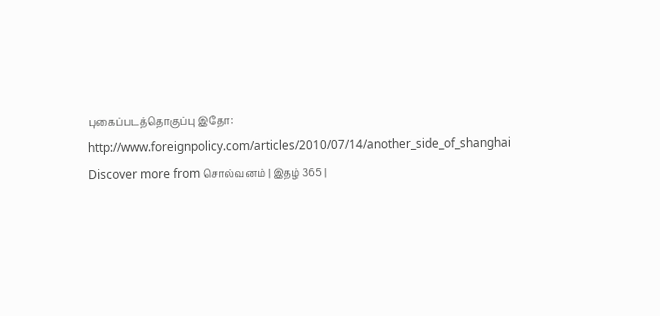புகைப்படத்தொகுப்பு இதோ:
http://www.foreignpolicy.com/articles/2010/07/14/another_side_of_shanghai
Discover more from சொல்வனம் | இதழ் 365 |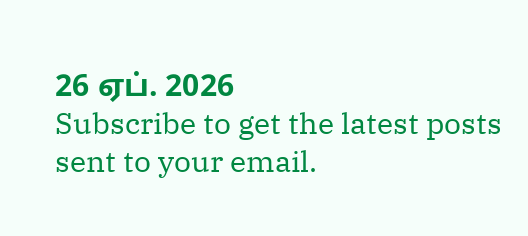26 ஏப். 2026
Subscribe to get the latest posts sent to your email.